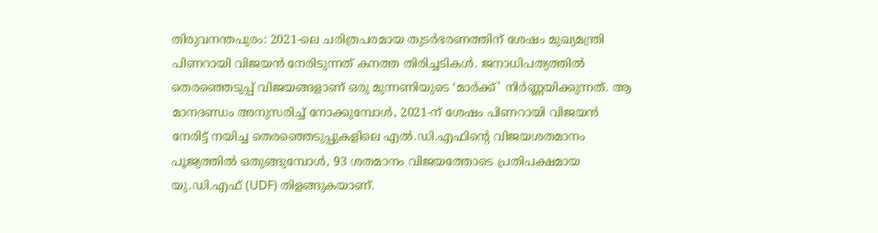തിരുവനന്തപുരം: 2021-ലെ ചരിത്രപരമായ തുടർഭരണത്തിന് ശേഷം മുഖ്യമന്ത്രി പിണറായി വിജയൻ നേരിടുന്നത് കനത്ത തിരിച്ചടികൾ. ജനാധിപത്യത്തിൽ തെരഞ്ഞെടുപ്പ് വിജയങ്ങളാണ് ഒരു മുന്നണിയുടെ ‘മാർക്ക്’ നിർണ്ണയിക്കുന്നത്. ആ മാനദണ്ഡം അനുസരിച്ച് നോക്കുമ്പോൾ, 2021-ന് ശേഷം പിണറായി വിജയൻ നേരിട്ട് നയിച്ച തെരഞ്ഞെടുപ്പുകളിലെ എൽ.ഡി.എഫിന്റെ വിജയശതമാനം പൂജ്യത്തിൽ ഒതുങ്ങുമ്പോൾ, 93 ശതമാനം വിജയത്തോടെ പ്രതിപക്ഷമായ യു.ഡി.എഫ് (UDF) തിളങ്ങുകയാണ്.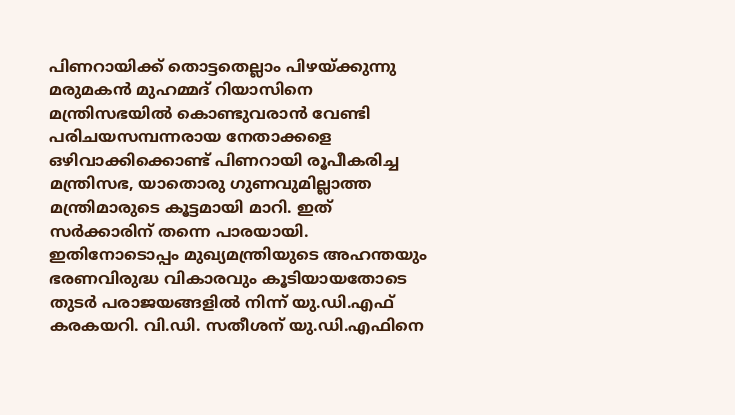പിണറായിക്ക് തൊട്ടതെല്ലാം പിഴയ്ക്കുന്നു
മരുമകൻ മുഹമ്മദ് റിയാസിനെ മന്ത്രിസഭയിൽ കൊണ്ടുവരാൻ വേണ്ടി പരിചയസമ്പന്നരായ നേതാക്കളെ ഒഴിവാക്കിക്കൊണ്ട് പിണറായി രൂപീകരിച്ച മന്ത്രിസഭ, യാതൊരു ഗുണവുമില്ലാത്ത മന്ത്രിമാരുടെ കൂട്ടമായി മാറി. ഇത് സർക്കാരിന് തന്നെ പാരയായി. ഇതിനോടൊപ്പം മുഖ്യമന്ത്രിയുടെ അഹന്തയും ഭരണവിരുദ്ധ വികാരവും കൂടിയായതോടെ തുടർ പരാജയങ്ങളിൽ നിന്ന് യു.ഡി.എഫ് കരകയറി. വി.ഡി. സതീശന് യു.ഡി.എഫിനെ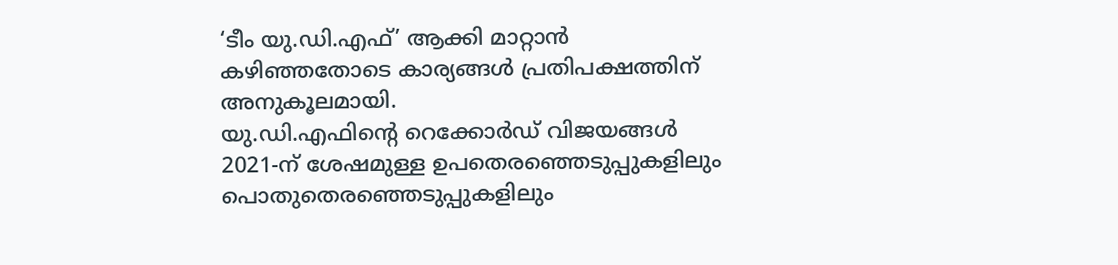‘ടീം യു.ഡി.എഫ്’ ആക്കി മാറ്റാൻ കഴിഞ്ഞതോടെ കാര്യങ്ങൾ പ്രതിപക്ഷത്തിന് അനുകൂലമായി.
യു.ഡി.എഫിൻ്റെ റെക്കോർഡ് വിജയങ്ങൾ
2021-ന് ശേഷമുള്ള ഉപതെരഞ്ഞെടുപ്പുകളിലും പൊതുതെരഞ്ഞെടുപ്പുകളിലും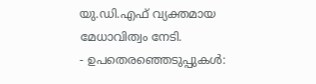യു.ഡി.എഫ് വ്യക്തമായ മേധാവിത്വം നേടി.
- ഉപതെരഞ്ഞെടുപ്പുകൾ: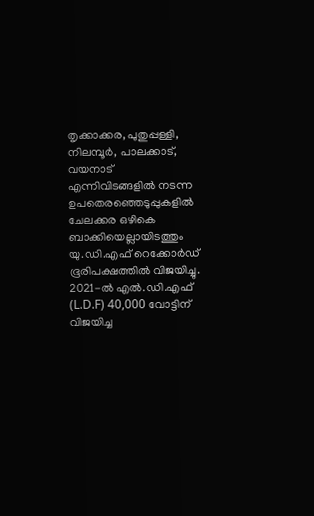തൃക്കാക്കര, പുതുപ്പള്ളി, നിലമ്പൂർ, പാലക്കാട്, വയനാട് എന്നിവിടങ്ങളിൽ നടന്ന ഉപതെരഞ്ഞെടുപ്പുകളിൽ ചേലക്കര ഒഴികെ ബാക്കിയെല്ലായിടത്തും യു.ഡി.എഫ് റെക്കോർഡ് ഭൂരിപക്ഷത്തിൽ വിജയിച്ചു. 2021-ൽ എൽ.ഡി.എഫ് (L.D.F) 40,000 വോട്ടിന് വിജയിച്ച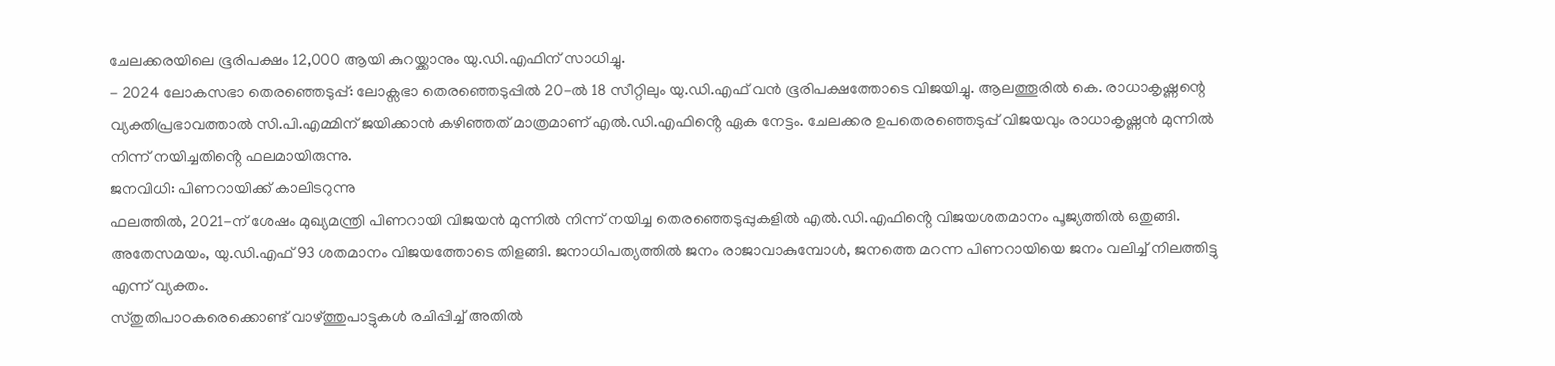ചേലക്കരയിലെ ഭൂരിപക്ഷം 12,000 ആയി കുറയ്ക്കാനും യു.ഡി.എഫിന് സാധിച്ചു.
- 2024 ലോകസഭാ തെരഞ്ഞെടുപ്പ്: ലോക്സഭാ തെരഞ്ഞെടുപ്പിൽ 20-ൽ 18 സീറ്റിലും യു.ഡി.എഫ് വൻ ഭൂരിപക്ഷത്തോടെ വിജയിച്ചു. ആലത്തൂരിൽ കെ. രാധാകൃഷ്ണന്റെ വ്യക്തിപ്രഭാവത്താൽ സി.പി.എമ്മിന് ജയിക്കാൻ കഴിഞ്ഞത് മാത്രമാണ് എൽ.ഡി.എഫിൻ്റെ ഏക നേട്ടം. ചേലക്കര ഉപതെരഞ്ഞെടുപ്പ് വിജയവും രാധാകൃഷ്ണൻ മുന്നിൽ നിന്ന് നയിച്ചതിൻ്റെ ഫലമായിരുന്നു.
ജനവിധി: പിണറായിക്ക് കാലിടറുന്നു
ഫലത്തിൽ, 2021-ന് ശേഷം മുഖ്യമന്ത്രി പിണറായി വിജയൻ മുന്നിൽ നിന്ന് നയിച്ച തെരഞ്ഞെടുപ്പുകളിൽ എൽ.ഡി.എഫിൻ്റെ വിജയശതമാനം പൂജ്യത്തിൽ ഒതുങ്ങി. അതേസമയം, യു.ഡി.എഫ് 93 ശതമാനം വിജയത്തോടെ തിളങ്ങി. ജനാധിപത്യത്തിൽ ജനം രാജാവാകുമ്പോൾ, ജനത്തെ മറന്ന പിണറായിയെ ജനം വലിച്ച് നിലത്തിട്ടു എന്ന് വ്യക്തം.
സ്തുതിപാഠകരെക്കൊണ്ട് വാഴ്ത്തുപാട്ടുകൾ രചിപ്പിച്ച് അതിൽ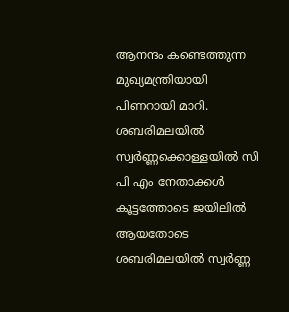ആനന്ദം കണ്ടെത്തുന്ന മുഖ്യമന്ത്രിയായി പിണറായി മാറി. ശബരിമലയിൽ സ്വർണ്ണക്കൊള്ളയിൽ സി പി എം നേതാക്കൾ കൂട്ടത്തോടെ ജയിലിൽ ആയതോടെ ശബരിമലയിൽ സ്വർണ്ണ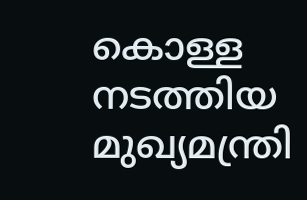കൊള്ള നടത്തിയ മുഖ്യമന്ത്രി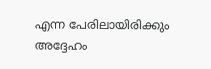എന്ന പേരിലായിരിക്കും അദ്ദേഹം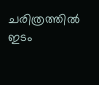ചരിത്രത്തിൽ ഇടം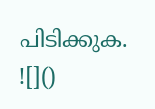പിടിക്കുക.
![]()